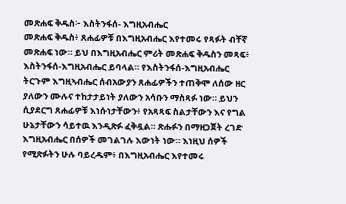መጽሐፍ ቅዱስ፦ እስትንፋሰ- እግዚአብሔር
መጽሐፍ ቅዱስ፥ ጸሐፊዎቹ በእግዚአብሔር እየተመሩ የጻፉት ብቸኛ መጽሐፍ ነው። ይህ በእግዚአብሔር ምሪት መጽሐፍ ቅዱስን መጻፍ፥ እስትንፋሰ-እግዚአብሔር ይባላል። የእስትንፋሰ-እግዚአብሔር ትርጉም እግዚኣብሔር ሰብአውያን ጸሐፊዎችን ተጠቅሞ ለሰው ዘር ያለውን ሙሉና ተከታታይነት ያለውን አሳቡን ማስጻፉ ነው። ይህን ሲያደርግ ጸሐፊዎቹ እነሱነታቸውን፥ የአጻጻፍ ስልታቸውን እና የግል ሁኔታቸውን ሳይተዉ እንዲጽፉ ፈቅዷል። ጽሑፉን በማዘጋጀት ረገድ እግዚአብሔር በሰዎች መገልገሉ እውነት ነው። እነዚህ ሰዎች የሚጽፉትን ሁሉ ባይረዱም፥ በእግዚአብሔር እየተመሩ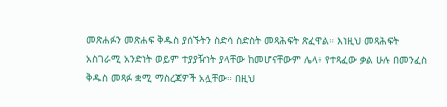መጽሐፉን መጽሐፍ ቅዱስ ያሰኙትን ስድሳ ስድስት መጻሕፍት ጽፈዋል። እነዚህ መጻሕፍት አስገራሚ አንድነት ወይም ተያያዥነት ያላቸው ከመሆናቸውም ሌላ፥ የተጻፈው ቃል ሁሉ በመንፈስ ቅዱስ መጻፉ ቋሚ ማስረጃዎች አሏቸው። በዚህ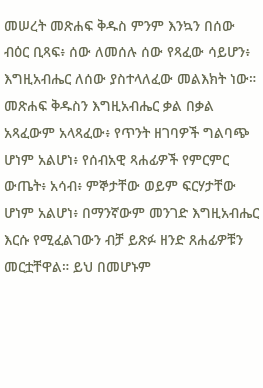መሠረት መጽሐፍ ቅዱስ ምንም እንኳን በሰው ብዕር ቢጻፍ፥ ሰው ለመሰሉ ሰው የጻፈው ሳይሆን፥ እግዚአብሔር ለሰው ያስተላለፈው መልእክት ነው። መጽሐፍ ቅዱስን እግዚአብሔር ቃል በቃል አጻፈውም አላጻፈው፥ የጥንት ዘገባዎች ግልባጭ ሆነም አልሆነ፥ የሰብአዊ ጻሐፊዎች የምርምር ውጤት፥ አሳብ፥ ምኞታቸው ወይም ፍርሃታቸው ሆነም አልሆነ፥ በማንኛውም መንገድ እግዚአብሔር እርሱ የሚፈልገውን ብቻ ይጽፉ ዘንድ ጸሐፊዎቹን መርቷቸዋል። ይህ በመሆኑም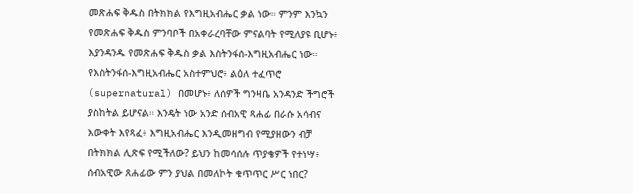መጽሐፍ ቅዱስ በትክክል የእግዚአብሔር ቃል ነው። ምንም እንኳን የመጽሐፍ ቅዱስ ምንባቦች በአቀራረባቸው ምናልባት የሚለያዩ ቢሆኑ፥ እያንዳንዱ የመጽሐፍ ቅዱስ ቃል እስትንፋሰ-እግዚአብሔር ነው። የእስትንፋሰ-እግዚአብሔር አስተምህሮ፥ ልዕለ ተፈጥሮ (supernatural) በመሆኑ፥ ለሰዎች ግንዛቤ አንዳንድ ችግሮች ያስከትል ይሆናል። እንዴት ነው አንድ ሰብአዊ ጻሐፊ በራሱ አሳብና እውቀት እየጻፈ፥ እግዚአብሔር እንዲመዘግብ የሚያዘውን ብቻ በትክክል ሊጽፍ የሚችለው? ይህን ከመሳሰሉ ጥያቄዎች የተነሣ፥ ሰብአዊው ጸሐፊው ምን ያህል በመለኮት ቁጥጥር ሥር ነበር?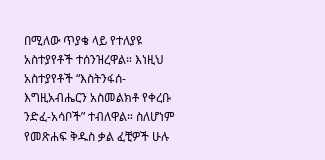በሚለው ጥያቄ ላይ የተለያዩ አስተያየቶች ተሰንዝረዋል። እነዚህ አስተያየቶች “እስትንፋሰ-እግዚአብሔርን አስመልክቶ የቀረቡ ንድፈ-አሳቦች” ተብለዋል። ስለሆነም የመጽሐፍ ቅዱስ ቃል ፈቺዎች ሁሉ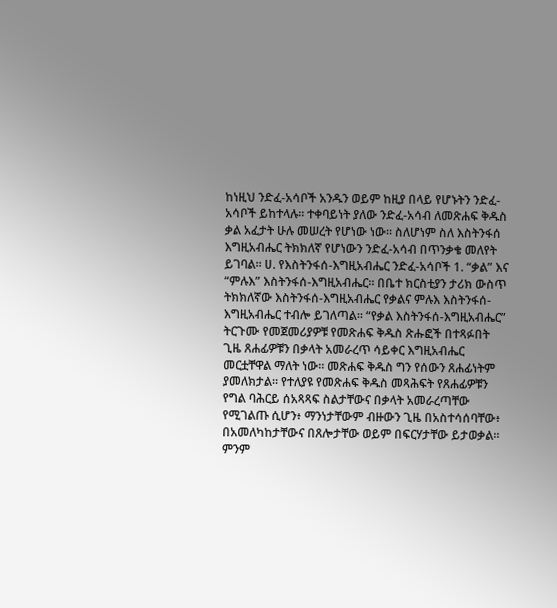ከነዚህ ንድፈ-አሳቦች አንዱን ወይም ከዚያ በላይ የሆኑትን ንድፈ-አሳቦች ይከተላሉ። ተቀባይነት ያለው ንድፈ-አሳብ ለመጽሐፍ ቅዱስ ቃል አፈታት ሁሉ መሠረት የሆነው ነው። ስለሆነም ስለ እስትንፋሰ እግዚአብሔር ትክክለኛ የሆነውን ንድፈ-አሳብ በጥንቃቄ መለየት ይገባል። ሀ. የእስትንፋሰ-እግዚአብሔር ንድፈ-አሳቦች 1. “ቃል” እና “ምሉእ” እስትንፋሰ-እግዚአብሔር። በቤተ ክርስቲያን ታሪክ ውስጥ ትክክለኛው እስትንፋሰ-እግዚአብሔር የቃልና ምሉእ እስትንፋሰ-እግዚአብሔር ተብሎ ይገለጣል። “የቃል እስትንፋሰ-እግዚአብሔር” ትርጉሙ የመጀመሪያዎቹ የመጽሐፍ ቅዱስ ጽሑፎች በተጻፉበት ጊዜ ጸሐፊዎቹን በቃላት አመራረጥ ሳይቀር እግዚአብሔር መርቷቸዋል ማለት ነው። መጽሐፍ ቅዱስ ግን የሰውን ጸሐፊነትም ያመለክታል። የተለያዩ የመጽሐፍ ቅዱስ መጻሕፍት የጸሐፊዎቹን የግል ባሕርይ ሰአጻጻፍ ስልታቸውና በቃላት አመራረጣቸው የሚገልጡ ሲሆን፥ ማንነታቸውም ብዙውን ጊዜ በአስተሳሰባቸው፥ በአመለካከታቸውና በጸሎታቸው ወይም በፍርሃታቸው ይታወቃል። ምንም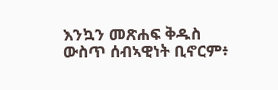እንኳን መጽሐፍ ቅዱስ ውስጥ ሰብኣዊነት ቢኖርም፥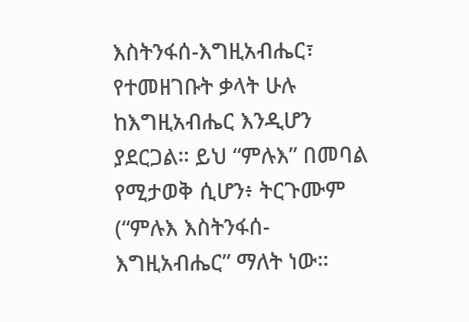እስትንፋሰ-እግዚአብሔር፣ የተመዘገቡት ቃላት ሁሉ ከእግዚአብሔር እንዲሆን ያደርጋል። ይህ “ምሉእ” በመባል የሚታወቅ ሲሆን፥ ትርጉሙም (“ምሉእ እስትንፋሰ-እግዚአብሔር” ማለት ነው።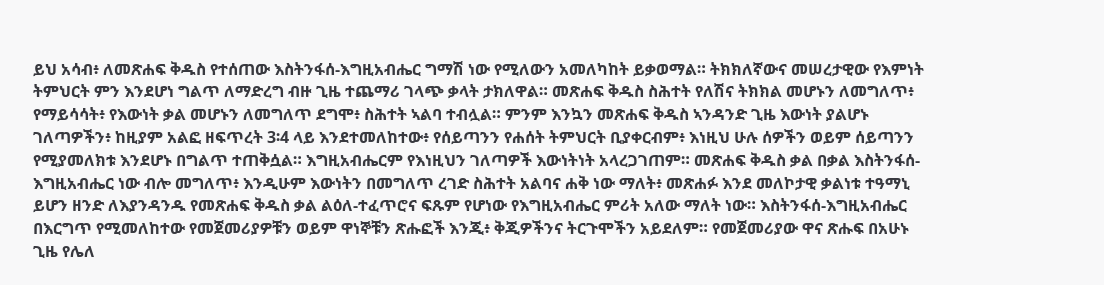ይህ አሳብ፥ ለመጽሐፍ ቅዱስ የተሰጠው እስትንፋሰ-እግዚአብሔር ግማሽ ነው የሚለውን አመለካከት ይቃወማል። ትክክለኛውና መሠረታዊው የእምነት ትምህርት ምን እንደሆነ ግልጥ ለማድረግ ብዙ ጊዜ ተጨማሪ ገላጭ ቃላት ታክለዋል። መጽሐፍ ቅዱስ ስሕተት የለሽና ትክክል መሆኑን ለመግለጥ፥ የማይሳሳት፥ የእውነት ቃል መሆኑን ለመግለጥ ደግሞ፥ ስሕተት ኣልባ ተብሏል። ምንም እንኳን መጽሐፍ ቅዱስ ኣንዳንድ ጊዜ እውነት ያልሆኑ ገለጣዎችን፥ ከዚያም አልፎ ዘፍጥረት 3፡4 ላይ እንደተመለከተው፥ የሰይጣንን የሐሰት ትምህርት ቢያቀርብም፥ እነዚህ ሁሉ ሰዎችን ወይም ሰይጣንን የሚያመለክቱ እንደሆኑ በግልጥ ተጠቅሷል። እግዚአብሔርም የእነዚህን ገለጣዎች እውነትነት አላረጋገጠም። መጽሐፍ ቅዱስ ቃል በቃል እስትንፋሰ-እግዚአብሔር ነው ብሎ መግለጥ፥ እንዲሁም እውነትን በመግለጥ ረገድ ስሕተት አልባና ሐቅ ነው ማለት፥ መጽሐፉ እንደ መለኮታዊ ቃልነቱ ተዓማኒ ይሆን ዘንድ ለእያንዳንዱ የመጽሐፍ ቅዱስ ቃል ልዕለ-ተፈጥሮና ፍጹም የሆነው የእግዚአብሔር ምሪት አለው ማለት ነው። እስትንፋሰ-እግዚአብሔር በእርግጥ የሚመለከተው የመጀመሪያዎቹን ወይም ዋነኞቹን ጽሑፎች እንጂ፥ ቅጂዎችንና ትርጉሞችን አይደለም። የመጀመሪያው ዋና ጽሑፍ በአሁኑ ጊዜ የሌለ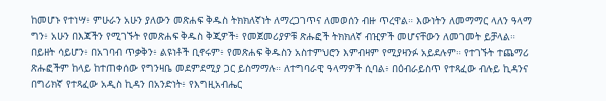ከመሆኑ የተነሣ፥ ምሁራን አሁን ያለውን መጽሐፍ ቅዱስ ትክክለኛነት ለማረጋገጥና ለመወሰን ብዙ ጥረዋል። እውነትን ለመማማር ላለን ዓላማ ግን፥ አሁን በእጃችን የሚገኙት የመጽሐፍ ቅዱስ ቅጂዎች፥ የመጀመሪያዎቹ ጽሑፎች ትክክለኛ ብዢዎች መሆናቸውን ለመገመት ይቻላል። በይዘት ሳይሆን፥ በአገባብ ጥቃቅን፥ ልዩነቶች ቢኖሩም፥ የመጽሐፍ ቅዱስን አስተምህሮን እምብዛም የሚያዛንፉ አይደሉም። የተገኙት ተጨማሪ ጽሑፎችም ከላይ ከተጠቀሰው የግንዛቤ መደምደሚያ ጋር ይስማማሉ። ለተግባራዊ ዓላማዎች ሲባል፥ በዕብራይስጥ የተጻፈው ብሉይ ኪዳንና በግሪክኛ የተጻፈው አዲስ ኪዳን በአንድነት፥ የእግዚአብሔር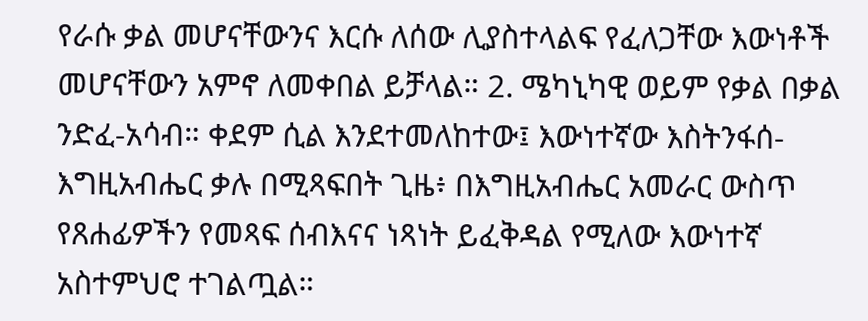የራሱ ቃል መሆናቸውንና እርሱ ለሰው ሊያስተላልፍ የፈለጋቸው እውነቶች መሆናቸውን አምኖ ለመቀበል ይቻላል። 2. ሜካኒካዊ ወይም የቃል በቃል ንድፈ-አሳብ። ቀደም ሲል እንደተመለከተው፤ እውነተኛው እስትንፋሰ-እግዚአብሔር ቃሉ በሚጻፍበት ጊዜ፥ በእግዚአብሔር አመራር ውስጥ የጸሐፊዎችን የመጻፍ ሰብእናና ነጻነት ይፈቅዳል የሚለው እውነተኛ አስተምህሮ ተገልጧል።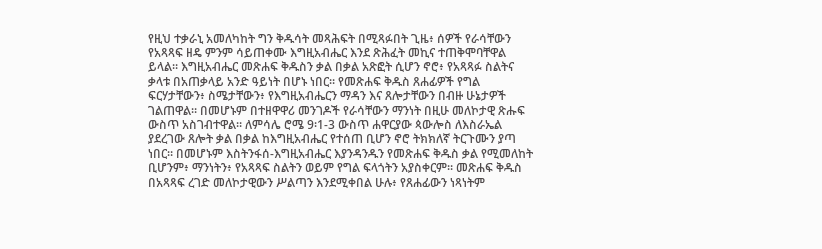የዚህ ተቃራኒ አመለካከት ግን ቅዱሳት መጻሕፍት በሚጻፉበት ጊዜ፥ ሰዎች የራሳቸውን የአጻጻፍ ዘዴ ምንም ሳይጠቀሙ እግዚአብሔር እንደ ጽሕፈት መኪና ተጠቅሞባቸዋል ይላል። እግዚአብሔር መጽሐፍ ቅዱስን ቃል በቃል አጽፎት ሲሆን ኖሮ፥ የአጻጻፉ ስልትና ቃላቱ በአጠቃላይ አንድ ዓይነት በሆኑ ነበር። የመጽሐፍ ቅዱስ ጸሐፊዎች የግል ፍርሃታቸውን፥ ስሜታቸውን፥ የእግዚአብሔርን ማዳን እና ጸሎታቸውን በብዙ ሁኔታዎች ገልጠዋል። በመሆኑም በተዘዋዋሪ መንገዶች የራሳቸውን ማንነት በዚሁ መለኮታዊ ጽሑፍ ውስጥ አስገብተዋል። ለምሳሌ ሮሜ 9፡1-3 ውስጥ ሐዋርያው ጳውሎስ ለእስራኤል ያደረገው ጸሎት ቃል በቃል ከእግዚአብሔር የተሰጠ ቢሆን ኖሮ ትክክለኛ ትርጉሙን ያጣ ነበር። በመሆኑም እስትንፋሰ-እግዚአብሔር እያንዳንዱን የመጽሐፍ ቅዱስ ቃል የሚመለከት ቢሆንም፥ ማንነትን፥ የአጻጻፍ ስልትን ወይም የግል ፍላጎትን አያስቀርም። መጽሐፍ ቅዱስ በአጻጻፍ ረገድ መለኮታዊውን ሥልጣን እንደሚቀበል ሁሉ፥ የጸሐፊውን ነጻነትም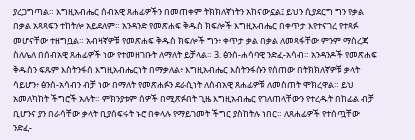ያረጋግጣል። እግዚአብሔር ሰብአዊ ጸሐፊዎችን በመጠቀም ትክክለኛነትን አከናውኗል፤ ይህን ሲያደርግ ግን የቃል በቃል አጻጻፍን ተከትሎ አይደለም። አንዳንድ የመጽሐፍ ቅዱስ ክፍሎች እግዚአብሔር በቀጥታ እየተናገረ የተጻፉ መሆናቸው ተዘግቧል። አብዛኛዎቹ የመጽሐፍ ቅዱስ ክፍሎች ግን፥ ቀጥታ ቃል በቃል ለመጻፋቸው ምንም ማስረጃ ስለሌለ በሰብአዊ ጸሐፊዎች ነው የተመዘገቡት ለማለት ይቻላል። 3. ፅንሰ-ሐሳባዊ ንድፈ-አሳብ። አንዳንዶች የመጽሐፍ ቅዱስን ፍጹም እስትንፋሰ እግዚአብሔርነት በማቃለል፥ እግዚአብሔር እስትንፋሱን የሰጠው በትክክለኛዎቹ ቃላት ሳይሆን፥ ፅንሰ-አሳብን ብቻ ነው በማለት የመጽሐፉን ደራሲነት ለሰብአዊ ጸሐፊዎቹ ለመስጠት ሞክረዋል። ይህ አመለካከት ችግሮች አሉት። ምክንያቱም ሰዎች በሚጽፉበት ጊዜ እግዚአብሔር የገለጠላቸውን የተረዱት በከፊል ብቻ ቢሆንና ያን በራሳቸው ቃላት ቢያሰፍሩት ኑሮ በቀላሉ የማይገመት ችግር ያስከትሉ ነበር። ለጸሐፊዎች የተሰጧቸው ንድፈ-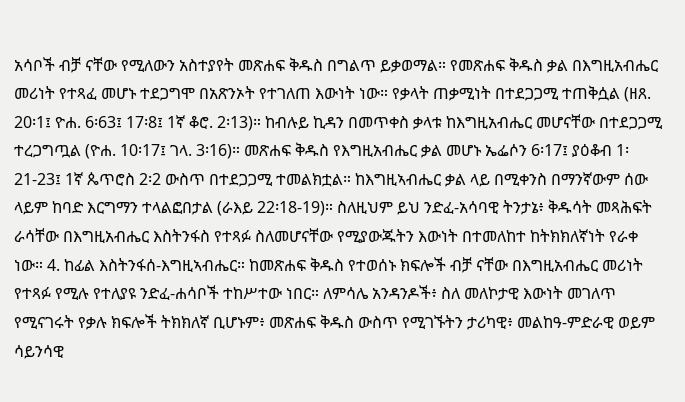አሳቦች ብቻ ናቸው የሚለውን አስተያየት መጽሐፍ ቅዱስ በግልጥ ይቃወማል። የመጽሐፍ ቅዱስ ቃል በእግዚአብሔር መሪነት የተጻፈ መሆኑ ተደጋግሞ በአጽንኦት የተገለጠ እውነት ነው። የቃላት ጠቃሚነት በተደጋጋሚ ተጠቅሷል (ዘጸ. 20፡1፤ ዮሐ. 6፡63፤ 17፡8፤ 1ኛ ቆሮ. 2፡13)። ከብሉይ ኪዳን በመጥቀስ ቃላቱ ከእግዚአብሔር መሆናቸው በተደጋጋሚ ተረጋግጧል (ዮሐ. 10፡17፤ ገላ. 3፡16)። መጽሐፍ ቅዱስ የእግዚአብሔር ቃል መሆኑ ኤፌሶን 6፡17፤ ያዕቆብ 1፡21-23፤ 1ኛ ጴጥሮስ 2፡2 ውስጥ በተደጋጋሚ ተመልክቷል። ከእግዚኣብሔር ቃል ላይ በሚቀንስ በማንኛውም ሰው ላይም ከባድ እርግማን ተላልፎበታል (ራእይ 22፡18-19)። ስለዚህም ይህ ንድፈ-አሳባዊ ትንታኔ፥ ቅዱሳት መጻሕፍት ራሳቸው በእግዚአብሔር እስትንፋስ የተጻፉ ስለመሆናቸው የሚያውጁትን እውነት በተመለከተ ከትክክለኛነት የራቀ ነው። 4. ከፊል እስትንፋሰ-እግዚኣብሔር። ከመጽሐፍ ቅዱስ የተወሰኑ ክፍሎች ብቻ ናቸው በእግዚአብሔር መሪነት የተጻፉ የሚሉ የተለያዩ ንድፈ-ሐሳቦች ተከሥተው ነበር። ለምሳሌ አንዳንዶች፥ ስለ መለኮታዊ እውነት መገለጥ የሚናገሩት የቃሉ ክፍሎች ትክክለኛ ቢሆኑም፥ መጽሐፍ ቅዱስ ውስጥ የሚገኙትን ታሪካዊ፥ መልከዓ-ምድራዊ ወይም ሳይንሳዊ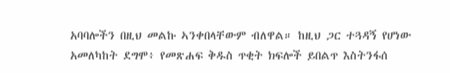አባባሎችን በዚህ መልኩ ኣንቀበላቸውም ብለዋል። ከዚህ ጋር ተጓዳኝ የሆነው አመለካከት ደግሞ፥ የመጽሐፍ ቅዱስ ጥቂት ክፍሎች ይበልጥ እስትንፋሰ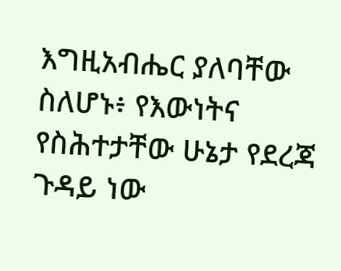እግዚአብሔር ያለባቸው ስለሆኑ፥ የእውነትና የስሕተታቸው ሁኔታ የደረጃ ጉዳይ ነው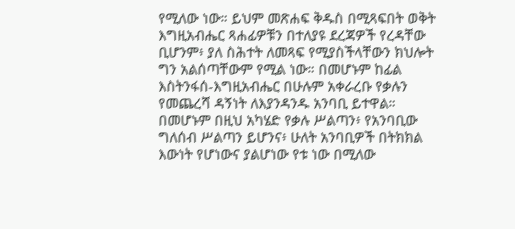የሚለው ነው። ይህም መጽሐፍ ቅዱስ በሚጻፍበት ወቅት እግዚአብሔር ጻሐፊዎቹን በተለያዩ ደረጃዎች የረዳቸው ቢሆንም፥ ያለ ስሕተት ለመጻፍ የሚያስችላቸውን ክህሎት ግን አልሰጣቸውም የሚል ነው። በመሆኑም ከፊል እስትንፋሰ-እግዚአብሔር በሁሉም አቀራረቡ የቃሉን የመጨረሻ ዳኝነት ለእያንዳንዱ አንባቢ ይተዋል። በመሆኑም በዚህ አካሄድ የቃሉ ሥልጣን፥ የአንባቢው ግለሰብ ሥልጣን ይሆንና፥ ሁለት አንባቢዎች በትክክል እውነት የሆነውና ያልሆነው የቱ ነው በሚለው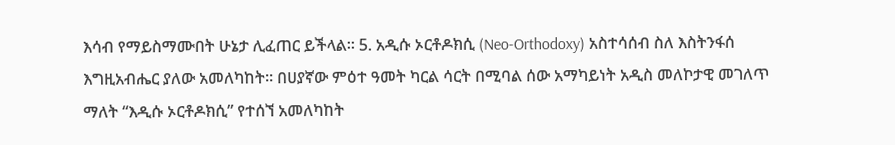እሳብ የማይስማሙበት ሁኔታ ሊፈጠር ይችላል። 5. አዲሱ ኦርቶዶክሲ (Neo-Orthodoxy) አስተሳሰብ ስለ እስትንፋሰ እግዚአብሔር ያለው አመለካከት። በሀያኛው ምዕተ ዓመት ካርል ሳርት በሚባል ሰው አማካይነት አዲስ መለኮታዊ መገለጥ ማለት “እዲሱ ኦርቶዶክሲ” የተሰኘ አመለካከት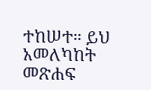ተከሠተ። ይህ አመለካከት
መጽሐፍ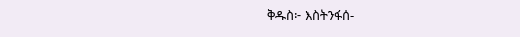ቅዱስ፦ እስትንፋሰ-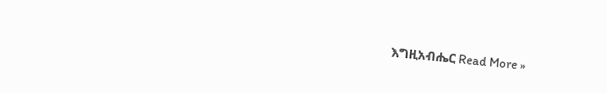እግዚአብሔር Read More »